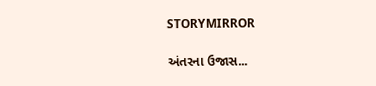STORYMIRROR

અંતરના ઉજાસ...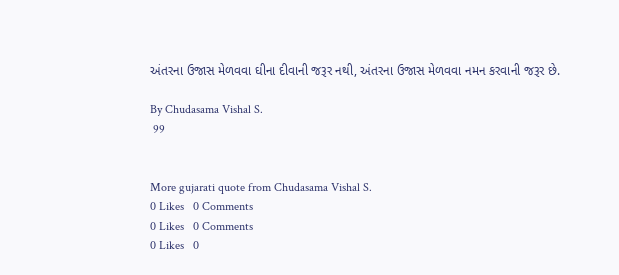અંતરના ઉજાસ મેળવવા ઘીના દીવાની જરૂર નથી, અંતરના ઉજાસ મેળવવા નમન કરવાની જરૂર છે.

By Chudasama Vishal S.
 99


More gujarati quote from Chudasama Vishal S.
0 Likes   0 Comments
0 Likes   0 Comments
0 Likes   0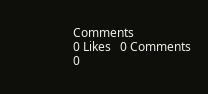Comments
0 Likes   0 Comments
0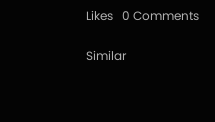Likes   0 Comments

Similar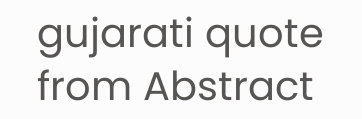gujarati quote from Abstract